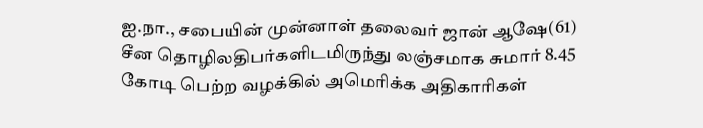ஐ.நா., சபையின் முன்னாள் தலைவர் ஜான் ஆஷே(61) சீன தொழிலதிபர்களிடமிருந்து லஞ்சமாக சுமார் 8.45 கோடி பெற்ற வழக்கில் அமெரிக்க அதிகாரிகள்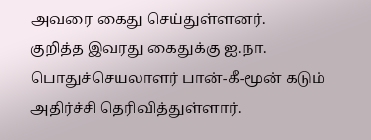அவரை கைது செய்துள்ளனர்.
குறித்த இவரது கைதுக்கு ஐ.நா. பொதுச்செயலாளர் பான்-கீ-மூன் கடும் அதிர்ச்சி தெரிவித்துள்ளார்.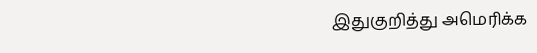இதுகுறித்து அமெரிக்க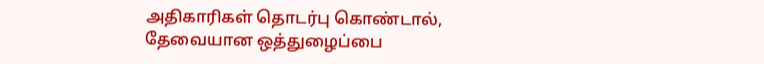அதிகாரிகள் தொடர்பு கொண்டால், தேவையான ஒத்துழைப்பை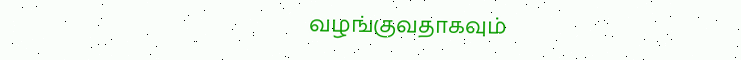வழங்குவதாகவும்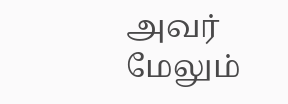அவர் மேலும்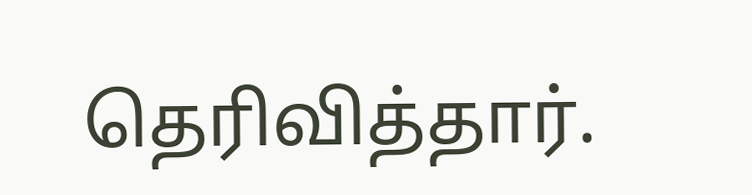தெரிவித்தார்.